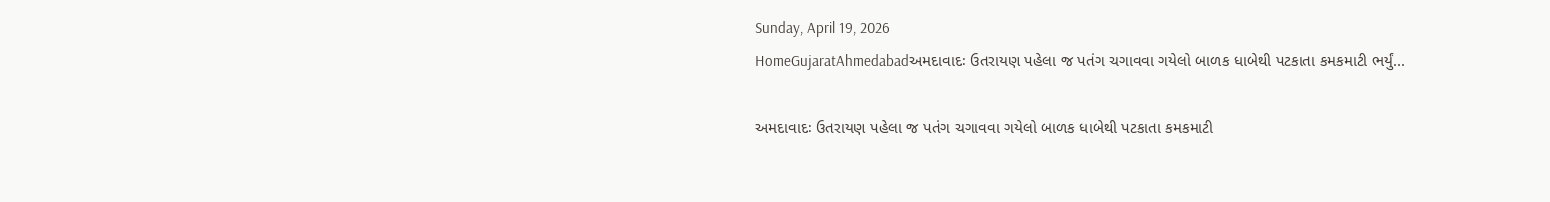Sunday, April 19, 2026
HomeGujaratAhmedabadઅમદાવાદઃ ઉતરાયણ પહેલા જ પતંગ ચગાવવા ગયેલો બાળક ધાબેથી પટકાતા કમકમાટી ભર્યું...

અમદાવાદઃ ઉતરાયણ પહેલા જ પતંગ ચગાવવા ગયેલો બાળક ધાબેથી પટકાતા કમકમાટી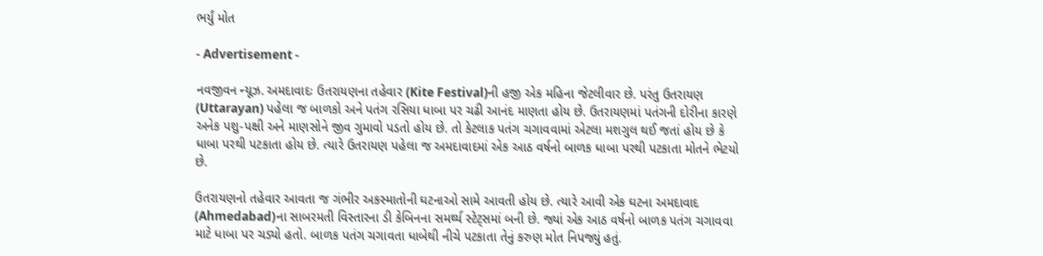ભર્યું મોત

- Advertisement -

નવજીવન ન્યૂઝ. અમદાવાદઃ ઉતરાયણના તહેવાર (Kite Festival)ની હજી એક મહિના જેટલીવાર છે. પરંતુ ઉતરાયણ (Uttarayan) પહેલા જ બાળકો અને પતંગ રસિયા ધાબા પર ચઢી આનંદ માણતા હોય છે. ઉતરાયણમાં પતંગની દોરીના કારણે અનેક પશુ-પક્ષી અને માણસોને જીવ ગુમાવો પડતો હોય છે. તો કેટલાક પતંગ ચગાવવામાં એટલા મશગુલ થઈ જતાં હોય છે કે ધાબા પરથી પટકાતા હોય છે. ત્યારે ઉતરાયણ પહેલા જ અમદાવાદમાં એક આઠ વર્ષનો બાળક ધાબા પરથી પટકાતા મોતને ભેટયો છે.

ઉતરાયણનો તહેવાર આવતા જ ગંભીર અકસ્માતોની ઘટનાઓ સામે આવતી હોય છે. ત્યારે આવી એક ઘટના અમદાવાદ (Ahmedabad)ના સાબરમતી વિસ્તારના ડી કેબિનના સમર્થ્ય સ્ટેટ્સમાં બની છે. જ્યાં એક આઠ વર્ષનો બાળક પતંગ ચગાવવા માટે ધાબા પર ચડ્યો હતો. બાળક પતંગ ચગાવતા ધાબેથી નીચે પટકાતા તેનું કરુણ મોત નિપજ્યું હતું.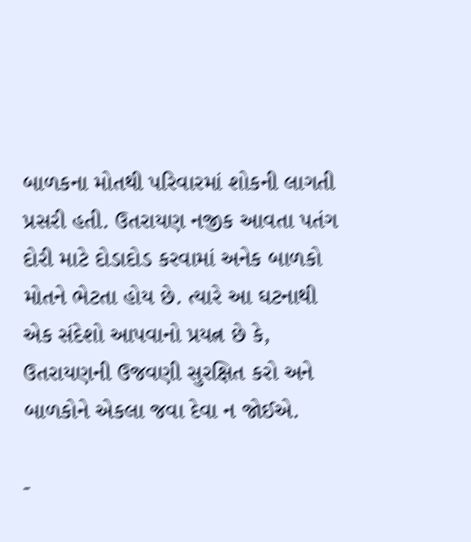બાળકના મોતથી પરિવારમાં શોકની લાગતી પ્રસરી હતી. ઉતરાયણ નજીક આવતા પતંગ દોરી માટે દોડાદોડ કરવામાં અનેક બાળકો મોતને ભેટતા હોય છે. ત્યારે આ ઘટનાથી એક સંદેશો આપવાનો પ્રયત્ન છે કે, ઉતરાયણની ઉજવણી સુરક્ષિત કરો અને બાળકોને એકલા જવા દેવા ન જોઈએ.

-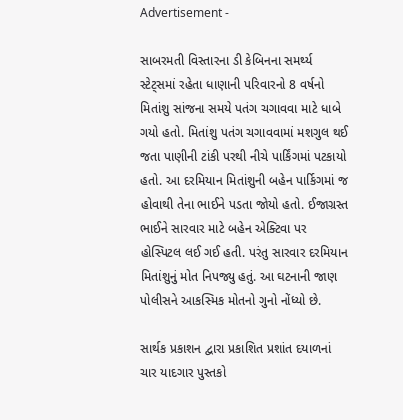Advertisement -

સાબરમતી વિસ્તારના ડી કેબિનના સમર્થ્ય સ્ટેટ્સમાં રહેતા ધાણાની પરિવારનો 8 વર્ષનો મિતાંશુ સાંજના સમયે પતંગ ચગાવવા માટે ધાબે ગયો હતો. મિતાંશુ પતંગ ચગાવવામાં મશગુલ થઈ જતા પાણીની ટાંકી પરથી નીચે પાર્કિંગમાં પટકાયો હતો. આ દરમિયાન મિતાંશુની બહેન પાર્કિગમાં જ હોવાથી તેના ભાઈને પડતા જોયો હતો. ઈજાગ્રસ્ત ભાઈને સારવાર માટે બહેન એક્ટિવા પર હોસ્પિટલ લઈ ગઈ હતી. પરંતુ સારવાર દરમિયાન મિતાંશુનું મોત નિપજ્યુ હતું. આ ઘટનાની જાણ પોલીસને આકસ્મિક મોતનો ગુનો નોંધ્યો છે.

સાર્થક પ્રકાશન દ્વારા પ્રકાશિત પ્રશાંત દયાળનાં ચાર યાદગાર પુસ્તકો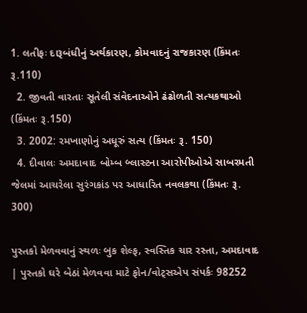1. લતીફઃ દારૂબંધીનું અર્થકારણ, કોમવાદનું રાજકારણ (કિંમતઃ રૂ.110)
  2. જીવતી વારતાઃ સૂતેલી સંવેદનાઓને ઢંઢોળતી સત્યકથાઓ (કિંમતઃ રૂ.150)
  3. 2002: રમખાણોનું અધૂરું સત્ય (કિંમતઃ રૂ. 150)
  4. દીવાલઃ અમદાવાદ બોમ્બ બ્લાસ્ટના આરોપીઓએ સાબરમતી જેલમાં આચરેલા સુરંગકાંડ પર આધારિત નવલકથા (કિંમતઃ રૂ. 300)

પુસ્તકો મેળવવાનું સ્થળઃ બુક શેલ્ફ, સ્વસ્તિક ચાર રસ્તા, અમદાવાદ | પુસ્તકો ઘરે બેઠાં મેળવવા માટે ફોન/વોટ્સએપ સંપર્કઃ 98252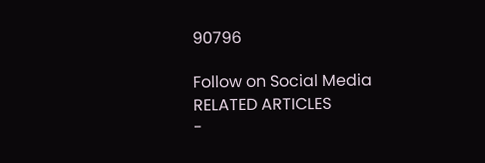90796

Follow on Social Media
RELATED ARTICLES
-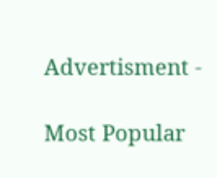Advertisment -

Most Popular